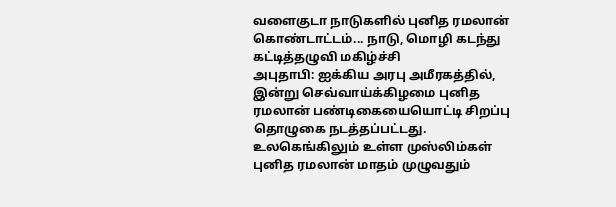வளைகுடா நாடுகளில் புனித ரமலான் கொண்டாட்டம்... நாடு, மொழி கடந்து கட்டித்தழுவி மகிழ்ச்சி
அபுதாபி: ஐக்கிய அரபு அமீரகத்தில், இன்று செவ்வாய்க்கிழமை புனித ரமலான் பண்டிகையையொட்டி சிறப்பு தொழுகை நடத்தப்பட்டது.
உலகெங்கிலும் உள்ள முஸ்லிம்கள் புனித ரமலான் மாதம் முழுவதும்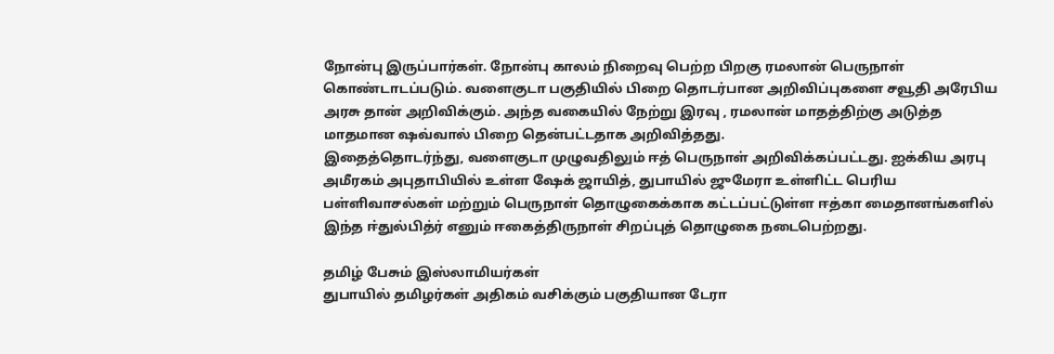நோன்பு இருப்பார்கள். நோன்பு காலம் நிறைவு பெற்ற பிறகு ரமலான் பெருநாள் கொண்டாடப்படும். வளைகுடா பகுதியில் பிறை தொடர்பான அறிவிப்புகளை சவூதி அரேபிய அரசு தான் அறிவிக்கும். அந்த வகையில் நேற்று இரவு , ரமலான் மாதத்திற்கு அடுத்த மாதமான ஷவ்வால் பிறை தென்பட்டதாக அறிவித்தது.
இதைத்தொடர்ந்து, வளைகுடா முழுவதிலும் ஈத் பெருநாள் அறிவிக்கப்பட்டது. ஐக்கிய அரபு அமீரகம் அபுதாபியில் உள்ள ஷேக் ஜாயித், துபாயில் ஜுமேரா உள்ளிட்ட பெரிய பள்ளிவாசல்கள் மற்றும் பெருநாள் தொழுகைக்காக கட்டப்பட்டுள்ள ஈத்கா மைதானங்களில் இந்த ஈ்துல்பித்ர் எனும் ஈகைத்திருநாள் சிறப்புத் தொழுகை நடைபெற்றது.

தமிழ் பேசும் இஸ்லாமியர்கள்
துபாயில் தமிழர்கள் அதிகம் வசிக்கும் பகுதியான டேரா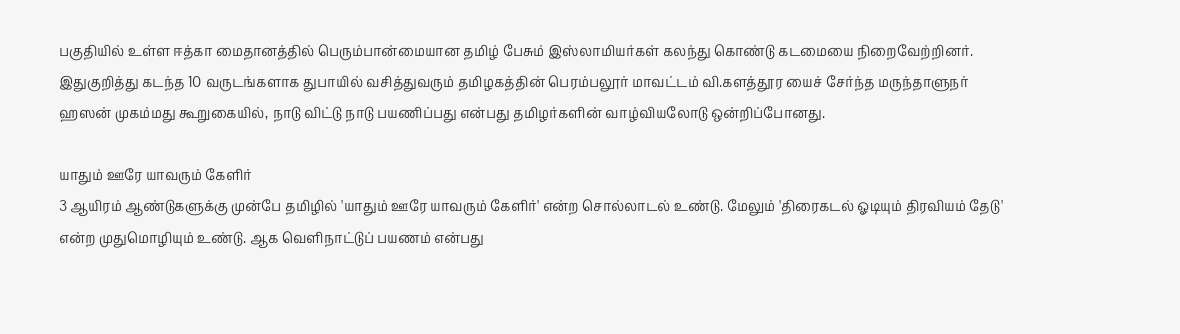பகுதியில் உள்ள ஈத்கா மைதானத்தில் பெரும்பான்மையான தமிழ் பேசும் இஸ்லாமியர்கள் கலந்து கொண்டு கடமையை நிறைவேற்றினர்.
இதுகுறித்து கடந்த 10 வருடங்களாக துபாயில் வசித்துவரும் தமிழகத்தின் பெரம்பலூர் மாவட்டம் வி.களத்தூர யைச் சேர்ந்த மருந்தாளுநர் ஹஸன் முகம்மது கூறுகையில், நாடு விட்டு நாடு பயணிப்பது என்பது தமிழர்களின் வாழ்வியலோடு ஒன்றிப்போனது.

யாதும் ஊரே யாவரும் கேளிர்
3 ஆயிரம் ஆண்டுகளுக்கு முன்பே தமிழில் 'யாதும் ஊரே யாவரும் கேளிர்' என்ற சொல்லாடல் உண்டு. மேலும் 'திரைகடல் ஓடியும் திரவியம் தேடு' என்ற முதுமொழியும் உண்டு. ஆக வெளிநாட்டுப் பயணம் என்பது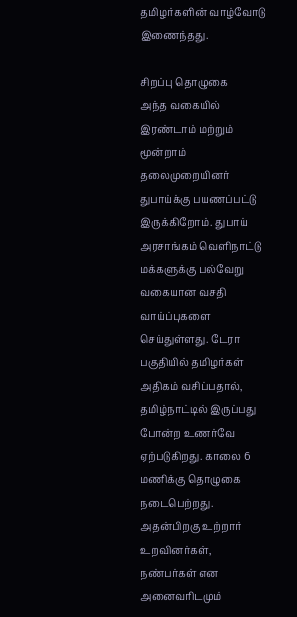தமிழர்களின் வாழ்வோடு இணைந்தது.

சிறப்பு தொழுகை
அந்த வகையில் இரண்டாம் மற்றும் மூன்றாம் தலைமுறையினர் துபாய்க்கு பயணப்பட்டு இருக்கிறோம். துபாய் அரசாங்கம் வெளிநாட்டு மக்களுக்கு பல்வேறு வகையான வசதி வாய்ப்புகளை செய்துள்ளது. டேரா பகுதியில் தமிழர்கள் அதிகம் வசிப்பதால், தமிழ்நாட்டில் இருப்பது போன்ற உணர்வே ஏற்படுகிறது. காலை 6 மணிக்கு தொழுகை நடைபெற்றது. அதன்பிறகு உற்றார் உறவினர்கள், நண்பர்கள் என அனைவரிடமும்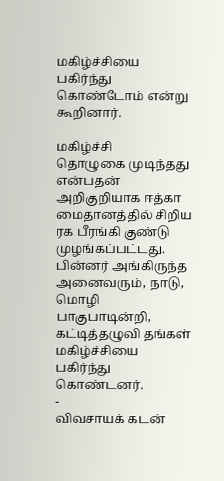மகிழ்ச்சியை பகிர்ந்து கொண்டோம் என்று கூறினார்.

மகிழ்ச்சி
தொழுகை முடிந்தது என்பதன் அறிகுறியாக ஈத்கா மைதானத்தில் சிறிய ரக பீரங்கி குண்டு முழங்கப்பட்டது.
பின்னர் அங்கிருந்த அனைவரும், நாடு, மொழி பாகுபாடின்றி, கட்டித்தழுவி தங்கள் மகிழ்ச்சியை பகிர்ந்து கொண்டனர்.
-
விவசாயக் கடன்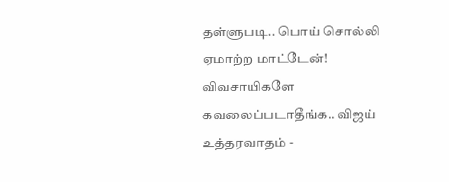தள்ளுபடி.. பொய் சொல்லி ஏமாற்ற மாட்டேன்! விவசாயிகளே கவலைப்படாதீங்க.. விஜய் உத்தரவாதம் -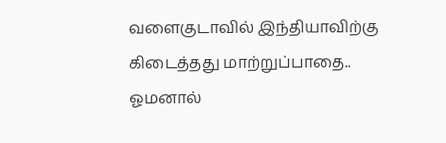வளைகுடாவில் இந்தியாவிற்கு கிடைத்தது மாற்றுப்பாதை.. ஓமனால்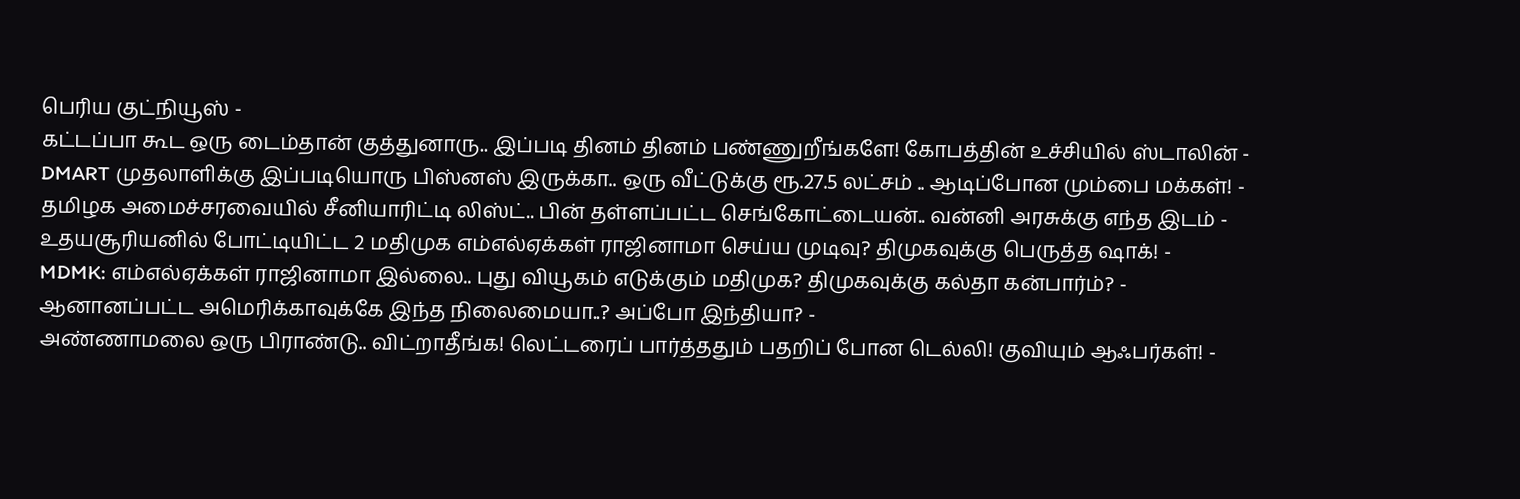பெரிய குட்நியூஸ் -
கட்டப்பா கூட ஒரு டைம்தான் குத்துனாரு.. இப்படி தினம் தினம் பண்ணுறீங்களே! கோபத்தின் உச்சியில் ஸ்டாலின் -
DMART முதலாளிக்கு இப்படியொரு பிஸ்னஸ் இருக்கா.. ஒரு வீட்டுக்கு ரூ.27.5 லட்சம் .. ஆடிப்போன மும்பை மக்கள்! -
தமிழக அமைச்சரவையில் சீனியாரிட்டி லிஸ்ட்.. பின் தள்ளப்பட்ட செங்கோட்டையன்.. வன்னி அரசுக்கு எந்த இடம் -
உதயசூரியனில் போட்டியிட்ட 2 மதிமுக எம்எல்ஏக்கள் ராஜினாமா செய்ய முடிவு? திமுகவுக்கு பெருத்த ஷாக்! -
MDMK: எம்எல்ஏக்கள் ராஜினாமா இல்லை.. புது வியூகம் எடுக்கும் மதிமுக? திமுகவுக்கு கல்தா கன்பார்ம்? -
ஆனானப்பட்ட அமெரிக்காவுக்கே இந்த நிலைமையா..? அப்போ இந்தியா? -
அண்ணாமலை ஒரு பிராண்டு.. விட்றாதீங்க! லெட்டரைப் பார்த்ததும் பதறிப் போன டெல்லி! குவியும் ஆஃபர்கள்! -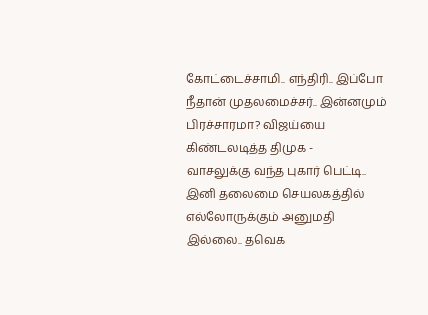கோட்டைச்சாமி.. எந்திரி.. இப்போ நீதான் முதலமைச்சர்.. இன்னமும் பிரச்சாரமா? விஜய்யை கிண்டலடித்த திமுக -
வாசலுக்கு வந்த புகார் பெட்டி.. இனி தலைமை செயலகத்தில் எல்லோருக்கும் அனுமதி இல்லை.. தவெக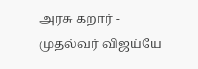அரசு கறார் -
முதல்வர் விஜய்யே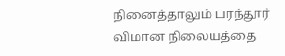நினைத்தாலும் பரந்தூர் விமான நிலையத்தை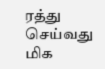ரத்து செய்வது மிக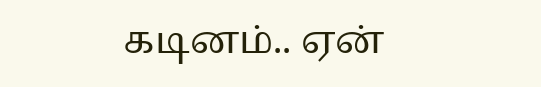கடினம்.. ஏன்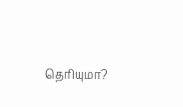தெரியுமா?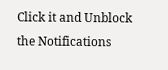Click it and Unblock the Notifications